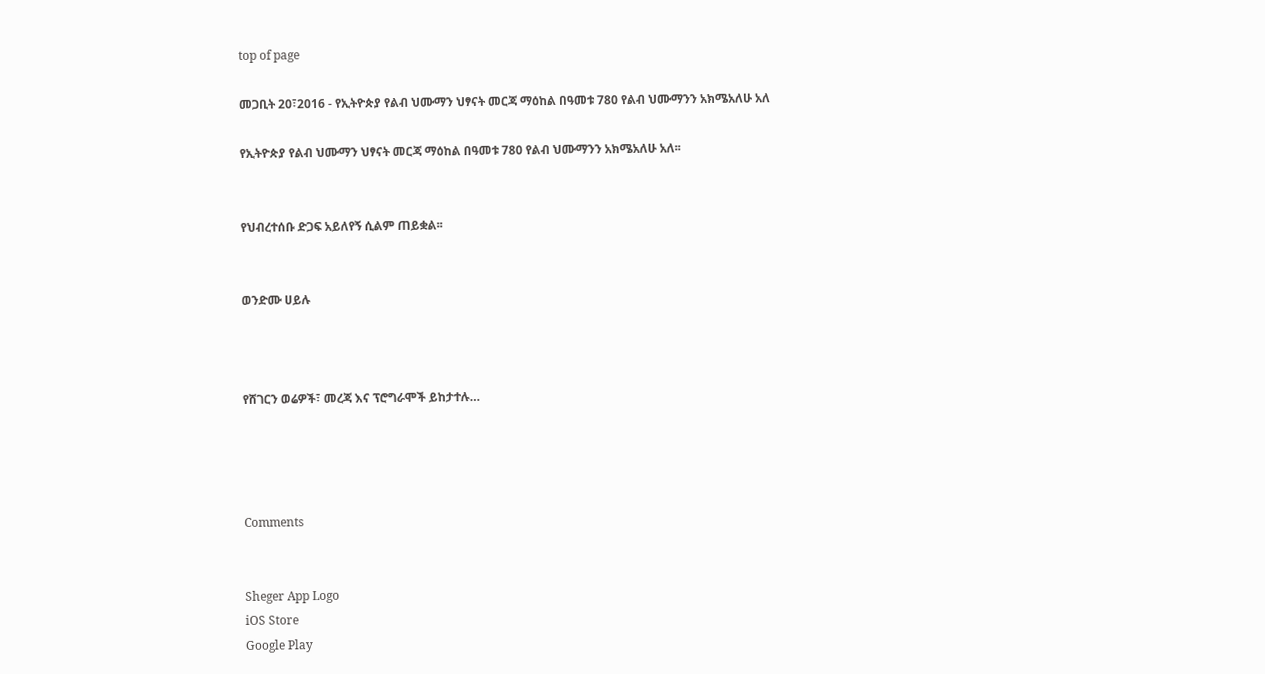top of page

መጋቢት 20፣2016 - የኢትዮጵያ የልብ ህሙማን ህፃናት መርጃ ማዕከል በዓመቱ 780 የልብ ህሙማንን አክሜአለሁ አለ

የኢትዮጵያ የልብ ህሙማን ህፃናት መርጃ ማዕከል በዓመቱ 780 የልብ ህሙማንን አክሜአለሁ አለ፡፡


የህብረተሰቡ ድጋፍ አይለየኝ ሲልም ጠይቋል፡፡


ወንድሙ ሀይሉ



የሸገርን ወሬዎች፣ መረጃ እና ፕሮግራሞች ይከታተሉ…




Comments


Sheger App Logo
iOS Store
Google Play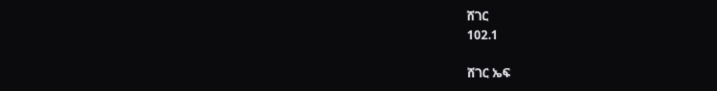ሸገር
102.1

ሸገር ኤፍ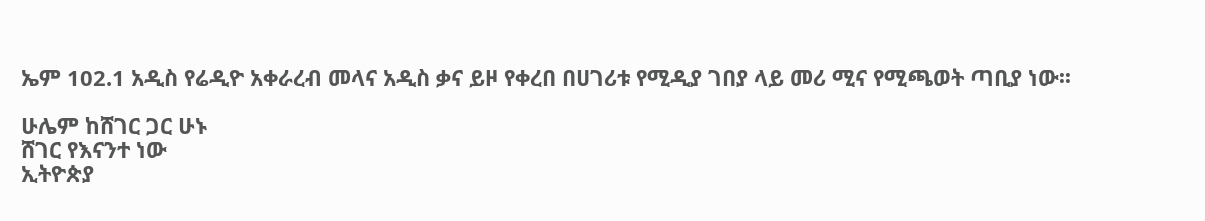ኤም 102.1 አዲስ የሬዲዮ አቀራረብ መላና አዲስ ቃና ይዞ የቀረበ በሀገሪቱ የሚዲያ ገበያ ላይ መሪ ሚና የሚጫወት ጣቢያ ነው፡፡

ሁሌም ከሸገር ጋር ሁኑ
ሸገር የእናንተ ነው
ኢትዮጵያ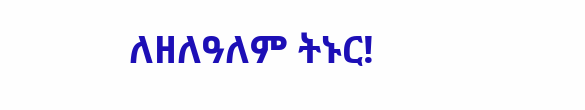ለዘለዓለም ትኑር!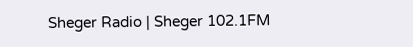Sheger Radio | Sheger 102.1FM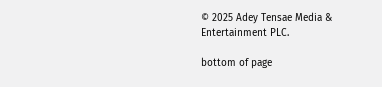© 2025 Adey Tensae Media & Entertainment PLC.

bottom of page